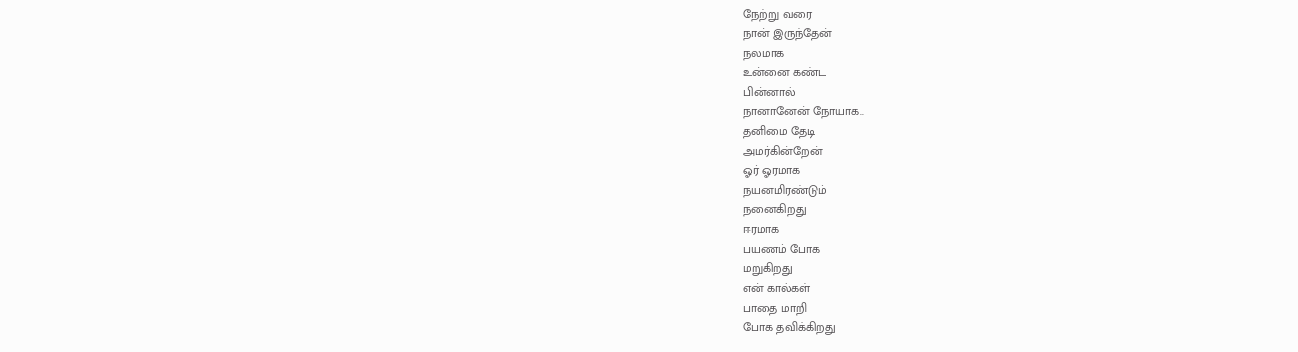நேற்று வரை
நான் இருந்தேன்
நலமாக
உன்னை கண்ட
பின்னால்
நானானேன் நோயாக..
தனிமை தேடி
அமர்கின்றேன்
ஓர் ஓரமாக
நயனமிரண்டும்
நனைகிறது
ஈரமாக
பயணம் போக
மறுகிறது
என் கால்கள்
பாதை மாறி
போக தவிக்கிறது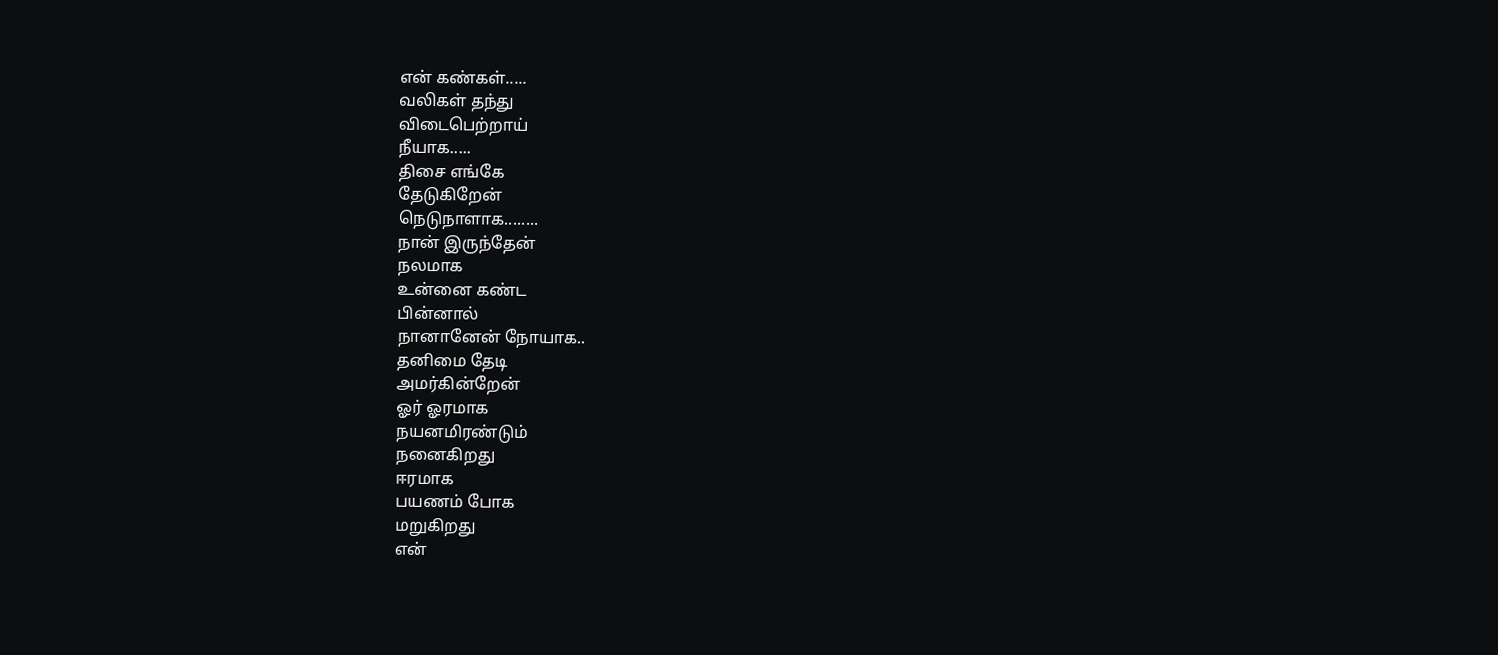என் கண்கள்.....
வலிகள் தந்து
விடைபெற்றாய்
நீயாக.....
திசை எங்கே
தேடுகிறேன்
நெடுநாளாக........
நான் இருந்தேன்
நலமாக
உன்னை கண்ட
பின்னால்
நானானேன் நோயாக..
தனிமை தேடி
அமர்கின்றேன்
ஓர் ஓரமாக
நயனமிரண்டும்
நனைகிறது
ஈரமாக
பயணம் போக
மறுகிறது
என்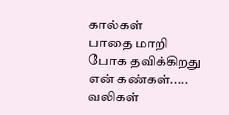கால்கள்
பாதை மாறி
போக தவிக்கிறது
என் கண்கள்.....
வலிகள்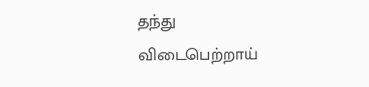தந்து
விடைபெற்றாய்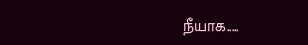நீயாக.....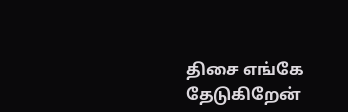திசை எங்கே
தேடுகிறேன்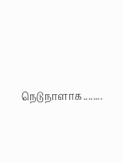நெடுநாளாக........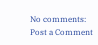No comments:
Post a Comment